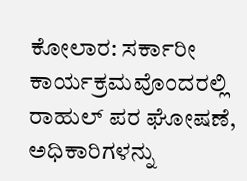ಕೋಲಾರ: ಸರ್ಕಾರೀ ಕಾರ್ಯಕ್ರಮವೊಂದರಲ್ಲಿ ರಾಹುಲ್ ಪರ ಘೋಷಣೆ, ಅಧಿಕಾರಿಗಳನ್ನು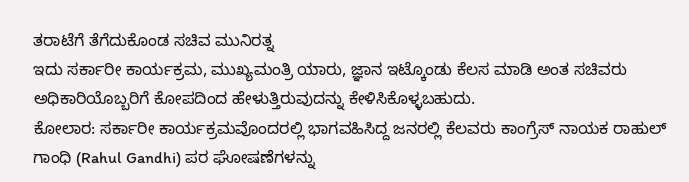ತರಾಟೆಗೆ ತೆಗೆದುಕೊಂಡ ಸಚಿವ ಮುನಿರತ್ನ
ಇದು ಸರ್ಕಾರೀ ಕಾರ್ಯಕ್ರಮ, ಮುಖ್ಯಮಂತ್ರಿ ಯಾರು, ಜ್ಞಾನ ಇಟ್ಕೊಂಡು ಕೆಲಸ ಮಾಡಿ ಅಂತ ಸಚಿವರು ಅಧಿಕಾರಿಯೊಬ್ಬರಿಗೆ ಕೋಪದಿಂದ ಹೇಳುತ್ತಿರುವುದನ್ನು ಕೇಳಿಸಿಕೊಳ್ಳಬಹುದು.
ಕೋಲಾರ: ಸರ್ಕಾರೀ ಕಾರ್ಯಕ್ರಮವೊಂದರಲ್ಲಿ ಭಾಗವಹಿಸಿದ್ದ ಜನರಲ್ಲಿ ಕೆಲವರು ಕಾಂಗ್ರೆಸ್ ನಾಯಕ ರಾಹುಲ್ ಗಾಂಧಿ (Rahul Gandhi) ಪರ ಘೋಷಣೆಗಳನ್ನು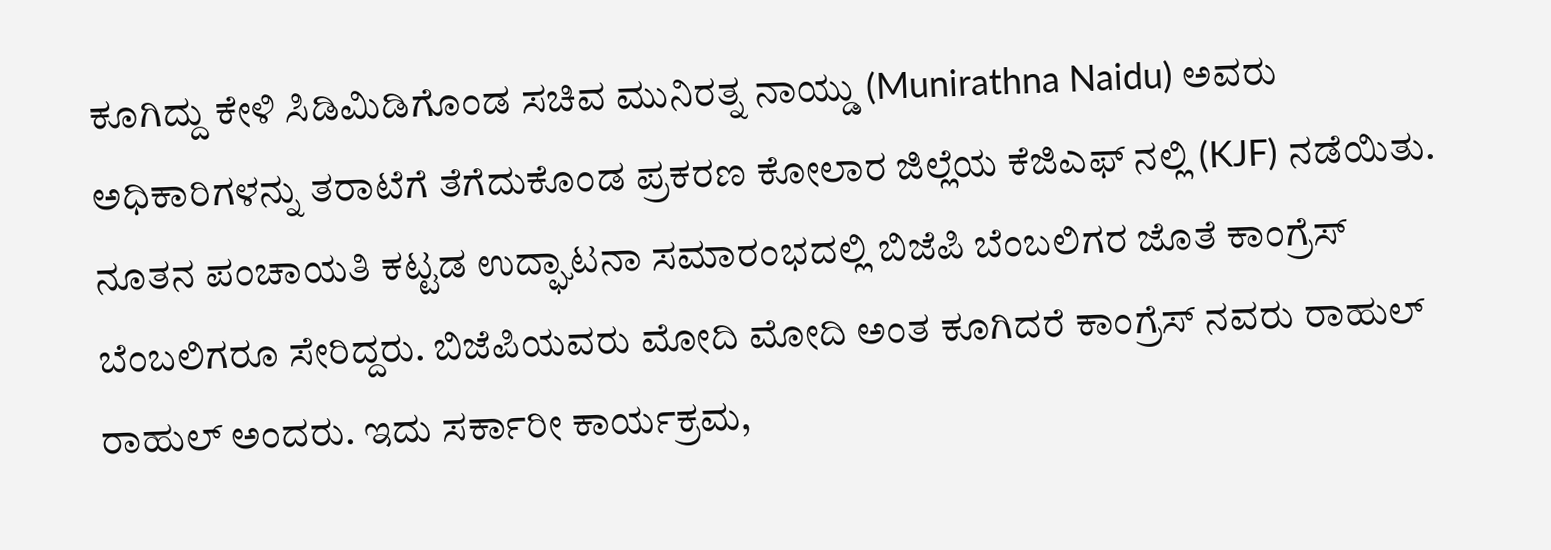ಕೂಗಿದ್ದು ಕೇಳಿ ಸಿಡಿಮಿಡಿಗೊಂಡ ಸಚಿವ ಮುನಿರತ್ನ ನಾಯ್ಡು (Munirathna Naidu) ಅವರು ಅಧಿಕಾರಿಗಳನ್ನು ತರಾಟೆಗೆ ತೆಗೆದುಕೊಂಡ ಪ್ರಕರಣ ಕೋಲಾರ ಜಿಲ್ಲೆಯ ಕೆಜಿಎಫ್ ನಲ್ಲಿ (KJF) ನಡೆಯಿತು. ನೂತನ ಪಂಚಾಯತಿ ಕಟ್ಟಡ ಉದ್ಘಾಟನಾ ಸಮಾರಂಭದಲ್ಲಿ ಬಿಜೆಪಿ ಬೆಂಬಲಿಗರ ಜೊತೆ ಕಾಂಗ್ರೆಸ್ ಬೆಂಬಲಿಗರೂ ಸೇರಿದ್ದರು. ಬಿಜೆಪಿಯವರು ಮೋದಿ ಮೋದಿ ಅಂತ ಕೂಗಿದರೆ ಕಾಂಗ್ರೆಸ್ ನವರು ರಾಹುಲ್ ರಾಹುಲ್ ಅಂದರು. ಇದು ಸರ್ಕಾರೀ ಕಾರ್ಯಕ್ರಮ,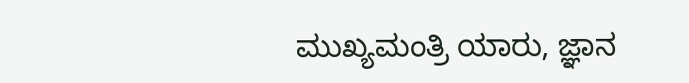ಮುಖ್ಯಮಂತ್ರಿ ಯಾರು, ಜ್ಞಾನ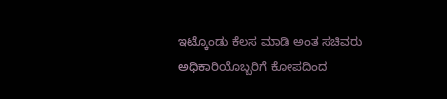ಇಟ್ಕೊಂಡು ಕೆಲಸ ಮಾಡಿ ಅಂತ ಸಚಿವರು ಅಧಿಕಾರಿಯೊಬ್ಬರಿಗೆ ಕೋಪದಿಂದ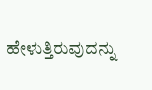ಹೇಳುತ್ತಿರುವುದನ್ನು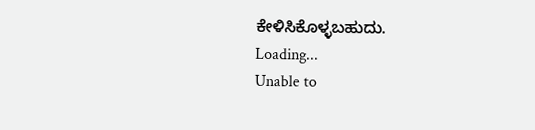ಕೇಳಿಸಿಕೊಳ್ಳಬಹುದು.
Loading...
Unable to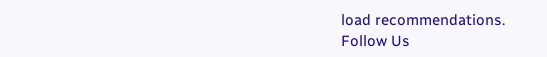load recommendations.
Follow Us